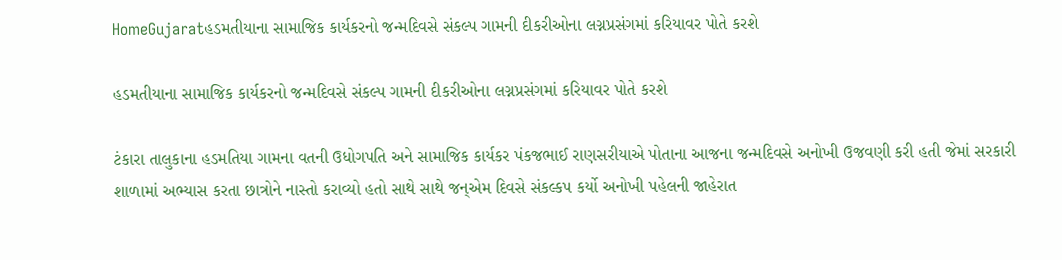HomeGujaratહડમતીયાના સામાજિક કાર્યકરનો જન્મદિવસે સંકલ્પ ગામની દીકરીઓના લગ્નપ્રસંગમાં કરિયાવર પોતે કરશે

હડમતીયાના સામાજિક કાર્યકરનો જન્મદિવસે સંકલ્પ ગામની દીકરીઓના લગ્નપ્રસંગમાં કરિયાવર પોતે કરશે

ટંકારા તાલુકાના હડમતિયા ગામના વતની ઉધોગપતિ અને સામાજિક કાર્યકર પંકજભાઈ રાણસરીયાએ પોતાના આજના જન્મદિવસે અનોખી ઉજવણી કરી હતી જેમાં સરકારી શાળામાં અભ્યાસ કરતા છાત્રોને નાસ્તો કરાવ્યો હતો સાથે સાથે જન્એમ દિવસે સંકલ્કપ કર્યો અનોખી પહેલની જાહેરાત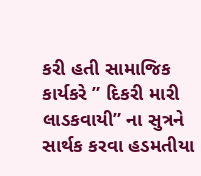કરી હતી સામાજિક કાર્યકરે ” દિકરી મારી લાડકવાયી” ના સુત્રને સાર્થક કરવા હડમતીયા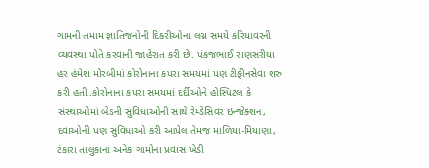ગામની તમામ જ્ઞાતિજનોની દિકરીઓના લગ્ન સમયે કરિયાવરની વ્યવસ્થા પોતે કરવાની જાહેરાત કરી છે. પંકજભાઈ રાણસરીયા હર હંમેશ મોરબીમાં કોરોનાના કપરા સમયમાં પણ ટીફીનસેવા શરુ કરી હતી.કોરોનાના કપરા સમયમાં દર્દીઓને હોસ્પિટલ કે સંસ્થાઓમાં બેડની સુવિધાઓની સાથે રેમ્ડેસિવર ઇન્જેક્શન, દવાઓની પણ સુવિધાઓ કરી આપેલ તેમજ માળિયા-મિયાણા, ટંકારા તાલુકાના અનેક ગામોના પ્રવાસ ખેડી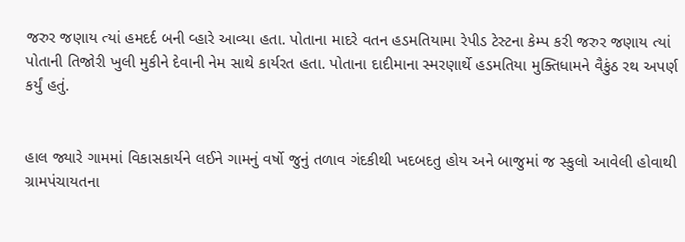જરુર જણાય ત્યાં હમદર્દ બની વ્હારે આવ્યા હતા. પોતાના માદરે વતન હડમતિયામા રેપીડ ટેસ્ટના કેમ્પ કરી જરુર જણાય ત્યાં પોતાની તિજોરી ખુલી મુકીને દેવાની નેમ સાથે કાર્યરત હતા. પોતાના દાદીમાના સ્મરણાર્થે હડમતિયા મુક્તિધામને વૈકુંઠ રથ અપર્ણ કર્યું હતું.


હાલ જ્યારે ગામમાં વિકાસકાર્યને લઈને ગામનું વર્ષો જુનું તળાવ ગંદકીથી ખદબદતુ હોય અને બાજુમાં જ સ્કુલો આવેલી હોવાથી ગ્રામપંચાયતના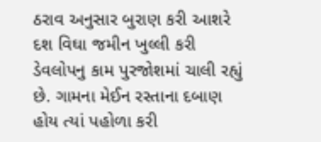ઠરાવ અનુસાર બુરાણ કરી આશરે દશ વિઘા જમીન ખુલ્લી કરી ડેવલોપનુ કામ પુરજોશમાં ચાલી રહ્યું છે. ગામના મેઈન રસ્તાના દબાણ હોય ત્યાં પહોળા કરી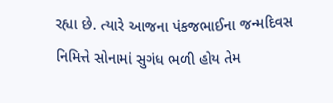રહ્યા છે. ત્યારે આજના પંકજભાઈના જન્મદિવસ નિમિત્તે સોનામાં સુગંધ ભળી હોય તેમ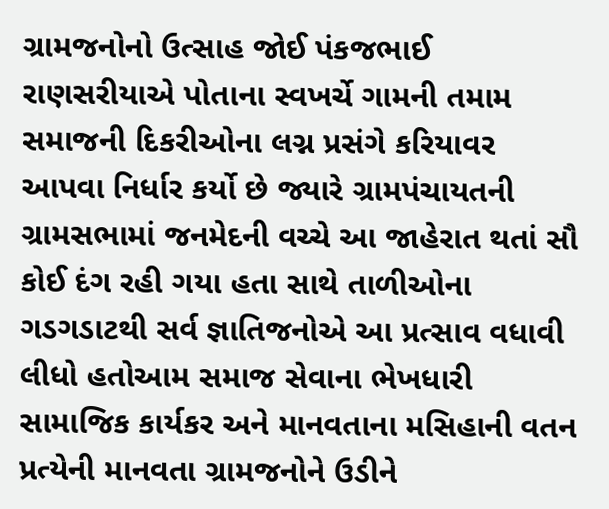ગ્રામજનોનો ઉત્સાહ જોઈ પંકજભાઈ રાણસરીયાએ પોતાના સ્વખર્ચે ગામની તમામ સમાજની દિકરીઓના લગ્ન પ્રસંગે કરિયાવર આપવા નિર્ધાર કર્યો છે જ્યારે ગ્રામપંચાયતની ગ્રામસભામાં જનમેદની વચ્ચે આ જાહેરાત થતાં સૌ કોઈ દંગ રહી ગયા હતા સાથે તાળીઓના ગડગડાટથી સર્વ જ્ઞાતિજનોએ આ પ્રત્સાવ વધાવી લીધો હતોઆમ સમાજ સેવાના ભેખધારી સામાજિક કાર્યકર અને માનવતાના મસિહાની વતન પ્રત્યેની માનવતા ગ્રામજનોને ઉડીને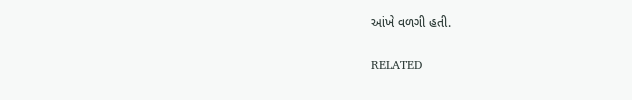આંખે વળગી હતી.

RELATED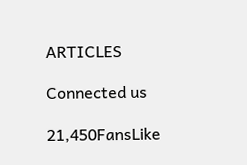ARTICLES

Connected us

21,450FansLike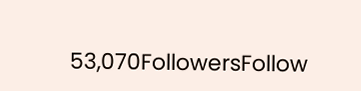53,070FollowersFollow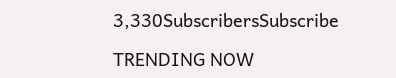3,330SubscribersSubscribe

TRENDING NOW